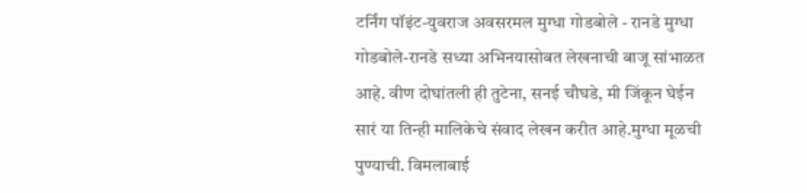टर्निंग पॉइंट-युवराज अवसरमल मुग्धा गोडबोले - रानडे मुग्धा गोडबोले-रानडे सध्या अभिनयासोबत लेखनाची बाजू सांभाळत आहे. वीण दोघांतली ही तुटेना, सनई चौघडे, मी जिंकून घेईन सारं या तिन्ही मालिकेचे संवाद लेखन करीत आहे.मुग्धा मूळची पुण्याची. विमलाबाई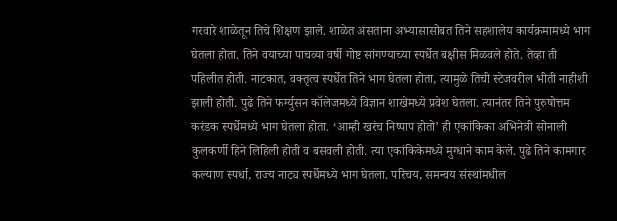गरवारे शाळेतून तिचे शिक्षण झाले. शाळेत असताना अभ्यासासोबत तिने सहशालेय कार्यक्रमामध्ये भाग घेतला होता. तिने वयाच्या पाचव्या वर्षी गोष्ट सांगण्याच्या स्पर्धेत बक्षीस मिळवले होते. तेव्हा ती पहिलीत होती. नाटकात, वक्तृत्व स्पर्धेत तिने भाग घेतला होता, त्यामुळे तिची स्टेजवरील भीती नाहीशी झाली होती. पुढे तिने फर्ग्युसन कॉलेजमध्ये विज्ञान शाखेमध्ये प्रवेश घेतला. त्यानंतर तिने पुरुषोत्तम करंडक स्पर्धेमध्ये भाग घेतला होता. ‘आम्ही खरंच निष्पाप होतो’ ही एकांकिका अभिनेत्री सोनाली कुलकर्णी हिने लिहिली होती व बसवली होती. त्या एकांकिकेमध्ये मुग्धाने काम केले. पुढे तिने कामगार कल्याण स्पर्धा, राज्य नाट्य स्पर्धेमध्ये भाग घेतला. परिचय, समन्वय संस्थांमधील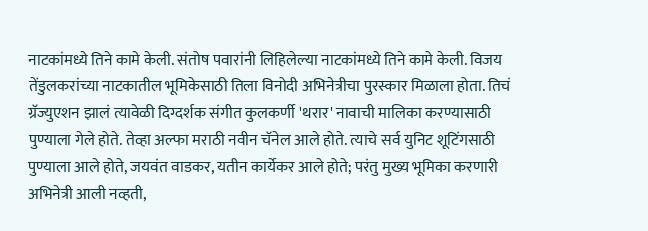नाटकांमध्ये तिने कामे केली. संतोष पवारांनी लिहिलेल्या नाटकांमध्ये तिने कामे केली. विजय तेंडुलकरांच्या नाटकातील भूमिकेसाठी तिला विनोदी अभिनेत्रीचा पुरस्कार मिळाला होता. तिचं ग्रॅज्युएशन झालं त्यावेळी दिग्दर्शक संगीत कुलकर्णी 'थरार' नावाची मालिका करण्यासाठी पुण्याला गेले होते. तेव्हा अल्फा मराठी नवीन चॅनेल आले होते. त्याचे सर्व युनिट शूटिंगसाठी पुण्याला आले होते, जयवंत वाडकर, यतीन कार्येकर आले होते; परंतु मुख्य भूमिका करणारी अभिनेत्री आली नव्हती,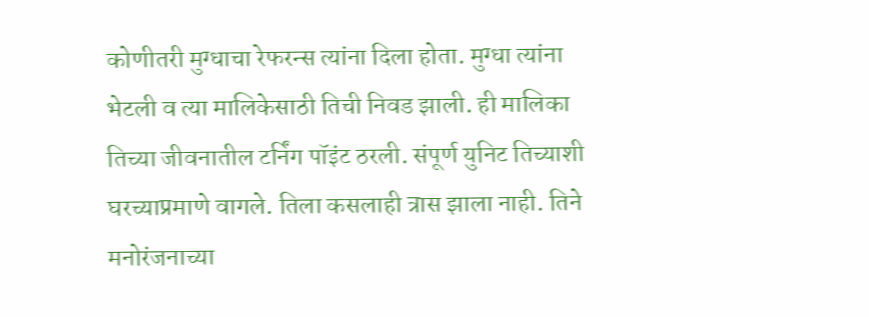कोणीतरी मुग्धाचा रेफरन्स त्यांना दिला होता. मुग्धा त्यांना भेटली व त्या मालिकेसाठी तिची निवड झाली. ही मालिका तिच्या जीवनातील टर्निंग पॉइंट ठरली. संपूर्ण युनिट तिच्याशी घरच्याप्रमाणे वागले. तिला कसलाही त्रास झाला नाही. तिने मनोरंजनाच्या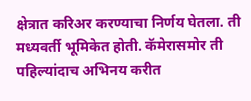क्षेत्रात करिअर करण्याचा निर्णय घेतला. ती मध्यवर्ती भूमिकेत होती. कॅमेरासमोर ती पहिल्यांदाच अभिनय करीत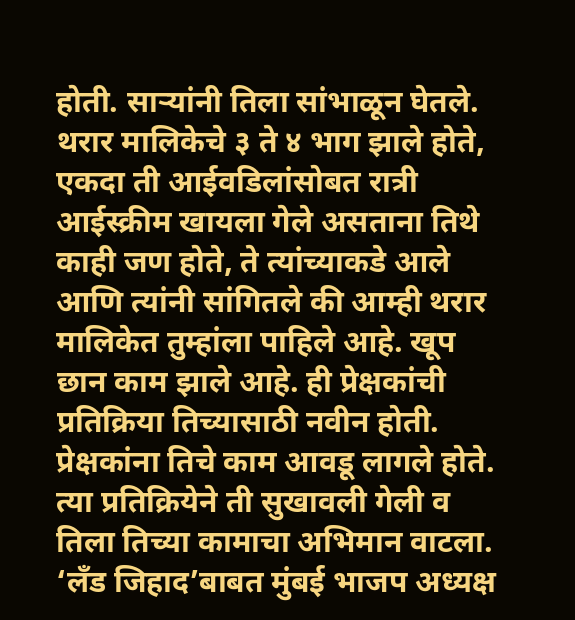होती. साऱ्यांनी तिला सांभाळून घेतले. थरार मालिकेचे ३ ते ४ भाग झाले होते, एकदा ती आईवडिलांसोबत रात्री आईस्क्रीम खायला गेले असताना तिथे काही जण होते, ते त्यांच्याकडे आले आणि त्यांनी सांगितले की आम्ही थरार मालिकेत तुम्हांला पाहिले आहे. खूप छान काम झाले आहे. ही प्रेक्षकांची प्रतिक्रिया तिच्यासाठी नवीन होती. प्रेक्षकांना तिचे काम आवडू लागले होते. त्या प्रतिक्रियेने ती सुखावली गेली व तिला तिच्या कामाचा अभिमान वाटला.
‘लँड जिहाद’बाबत मुंबई भाजप अध्यक्ष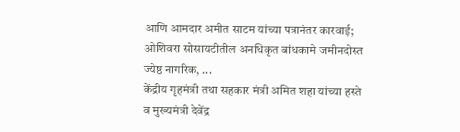आणि आमदार अमीत साटम यांच्या पत्रानंतर कारवाई; ओशिवरा सोसायटीतील अनधिकृत बांधकामे जमीनदोस्त ज्येष्ठ नागरिक, ...
केंद्रीय गृहमंत्री तथा सहकार मंत्री अमित शहा यांच्या हस्ते व मुख्यमंत्री देवेंद्र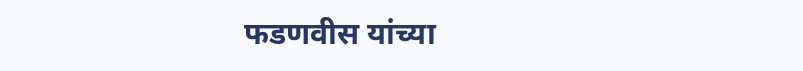फडणवीस यांच्या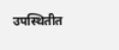उपस्थितीत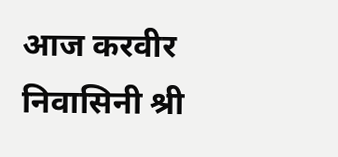आज करवीर निवासिनी श्री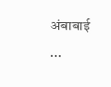अंबाबाई ...